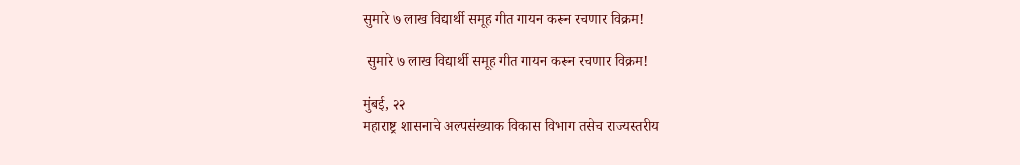सुमारे ७ लाख विद्यार्थी समूह गीत गायन करून रचणार विक्रम!

 सुमारे ७ लाख विद्यार्थी समूह गीत गायन करून रचणार विक्रम!

मुंबई, २२
महाराष्ट्र शासनाचे अल्पसंख्याक विकास विभाग तसेच राज्यस्तरीय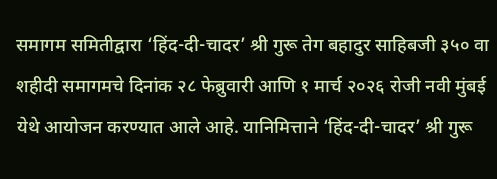समागम समितीद्वारा ‘हिंद-दी-चादर’ श्री गुरू तेग बहादुर साहिबजी ३५० वा शहीदी समागमचे दिनांक २८ फेब्रुवारी आणि १ मार्च २०२६ रोजी नवी मुंबई येथे आयोजन करण्यात आले आहे. यानिमित्ताने ‘हिंद-दी-चादर’ श्री गुरू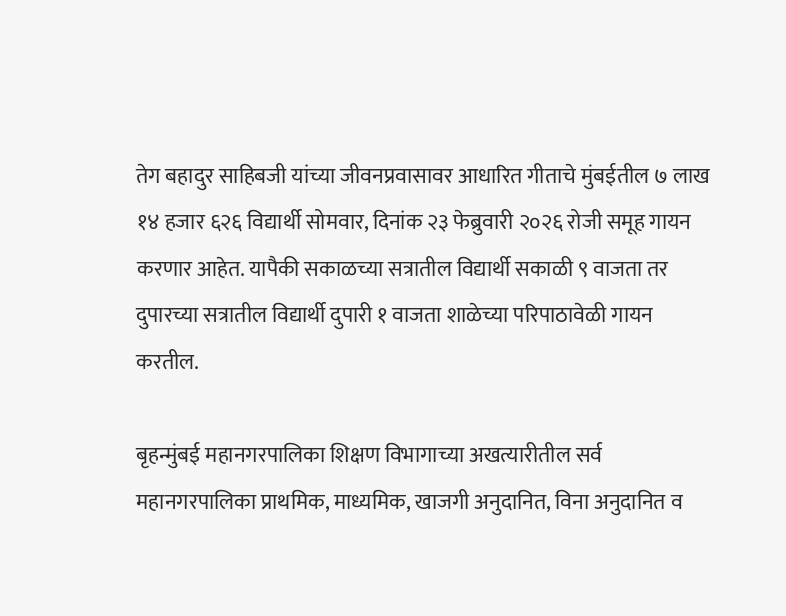तेग बहादुर साहिबजी यांच्या जीवनप्रवासावर आधारित गीताचे मुंबईतील ७ लाख १४ हजार ६२६ विद्यार्थी सोमवार, दिनांक २३ फेब्रुवारी २०२६ रोजी समूह गायन करणार आहेत. यापैकी सकाळच्या सत्रातील विद्यार्थी सकाळी ९ वाजता तर दुपारच्या सत्रातील विद्यार्थी दुपारी १ वाजता शाळेच्या परिपाठावेळी गायन करतील.

बृहन्मुंबई महानगरपालिका शिक्षण विभागाच्या अखत्यारीतील सर्व महानगरपालिका प्राथमिक, माध्यमिक, खाजगी अनुदानित, विना अनुदानित व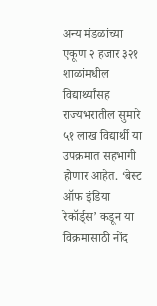अन्य मंडळांच्या एकूण २ हजार ३२१ शाळांमधील विद्यार्थ्यांसह राज्यभरातील सुमारे ५१ लाख विद्यार्थी या उपक्रमात सहभागी होणार आहेत. ‘बेस्ट ऑफ इंडिया रेकॉर्ड्स’ कडून या विक्रमासाठी नोंद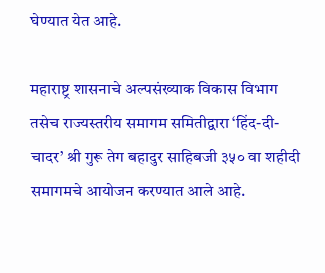घेण्यात येत आहे.

महाराष्ट्र शासनाचे अल्पसंख्याक विकास विभाग तसेच राज्यस्तरीय समागम समितीद्वारा ‘हिंद-दी-चादर’ श्री गुरू तेग बहादुर साहिबजी ३५० वा शहीदी समागमचे आयोजन करण्यात आले आहे.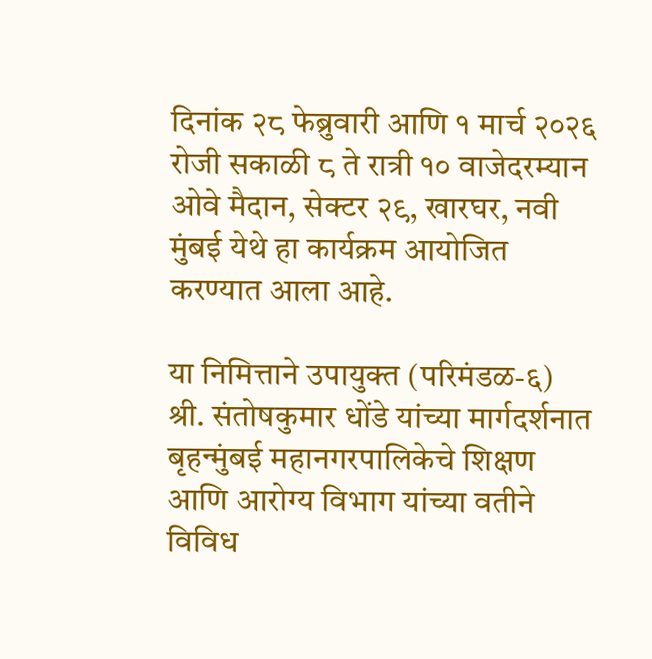दिनांक २८ फेब्रुवारी आणि १ मार्च २०२६ रोजी सकाळी ८ ते रात्री १० वाजेदरम्यान ओवे मैदान, सेक्टर २९, खारघर, नवी मुंबई येथे हा कार्यक्रम आयोजित करण्यात आला आहे.

या निमित्ताने उपायुक्त (परिमंडळ-६) श्री. संतोषकुमार धोंडे यांच्या मार्गदर्शनात बृहन्मुंबई महानगरपालिकेचे शिक्षण आणि आरोग्य विभाग यांच्या वतीने विविध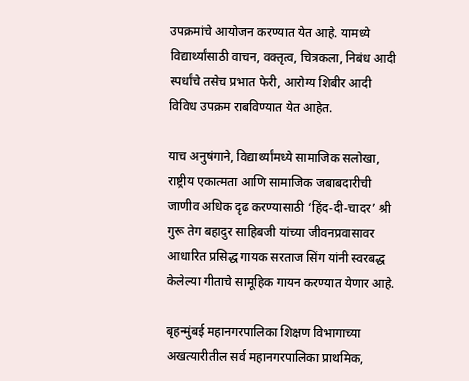उपक्रमांचे आयोजन करण्यात येत आहे. यामध्ये विद्यार्थ्यांसाठी वाचन, वक्तृत्व, चित्रकला, निबंध आदी स्पर्धांचे तसेच प्रभात फेरी, आरोग्य शिबीर आदी विविध उपक्रम राबविण्यात येत आहेत.

याच अनुषंगाने, विद्यार्थ्यांमध्ये सामाजिक सलोखा, राष्ट्रीय एकात्मता आणि सामाजिक जबाबदारीची जाणीव अधिक दृढ करण्यासाठी ‘हिंद-दी-चादर’ श्री गुरू तेग बहादुर साहिबजी यांच्या जीवनप्रवासावर आधारित प्रसिद्ध गायक सरताज सिंग यांनी स्वरबद्ध केलेल्या गीताचे सामूहिक गायन करण्यात येणार आहे.

बृहन्मुंबई महानगरपालिका शिक्षण विभागाच्या अखत्यारीतील सर्व महानगरपालिका प्राथमिक,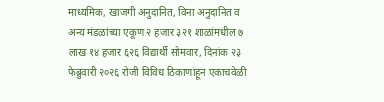माध्यमिक, खाजगी अनुदानित, विना अनुदानित व अन्य मंडळांच्या एकूण २ हजार ३२१ शाळांमधील ७ लाख १४ हजार ६२६ विद्यार्थी सोमवार, दिनांक २३ फेब्रुवारी २०२६ रोजी विविध ठिकाणांहून एकाचवेळी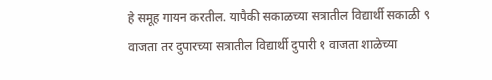हे समूह गायन करतील. यापैकी सकाळच्या सत्रातील विद्यार्थी सकाळी ९ वाजता तर दुपारच्या सत्रातील विद्यार्थी दुपारी १ वाजता शाळेच्या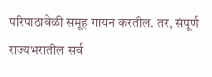परिपाठावेळी समूह गायन करतील. तर, संपूर्ण राज्यभरातील सर्व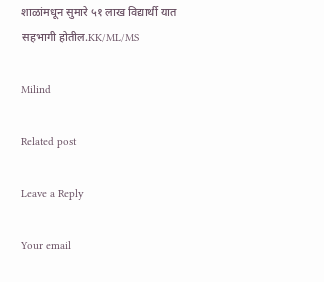शाळांमधून सुमारे ५१ लाख विद्यार्थी यात सहभागी होतील.KK/ML/MS

Milind

Related post

Leave a Reply

Your email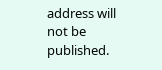address will not be published.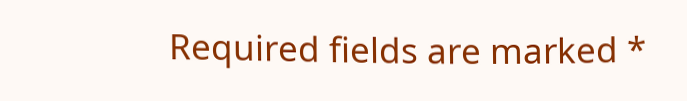Required fields are marked *